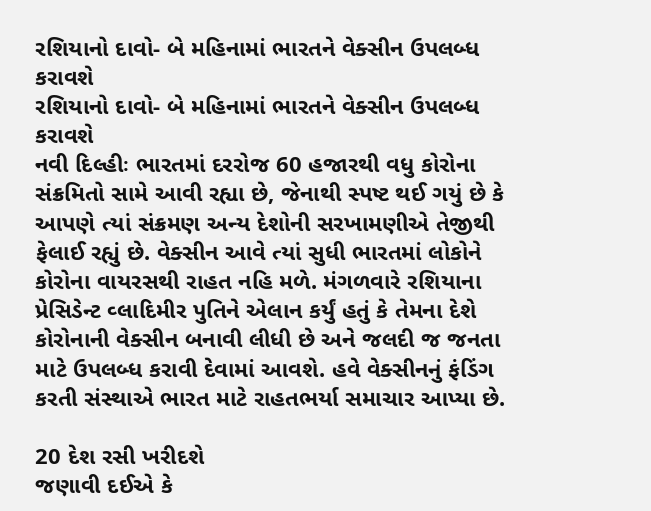રશિયાનો દાવો- બે મહિનામાં ભારતને વેક્સીન ઉપલબ્ધ કરાવશે
રશિયાનો દાવો- બે મહિનામાં ભારતને વેક્સીન ઉપલબ્ધ કરાવશે
નવી દિલ્હીઃ ભારતમાં દરરોજ 60 હજારથી વધુ કોરોના સંક્રમિતો સામે આવી રહ્યા છે, જેનાથી સ્પષ્ટ થઈ ગયું છે કે આપણે ત્યાં સંક્રમણ અન્ય દેશોની સરખામણીએ તેજીથી ફેલાઈ રહ્યું છે. વેક્સીન આવે ત્યાં સુધી ભારતમાં લોકોને કોરોના વાયરસથી રાહત નહિ મળે. મંગળવારે રશિયાના પ્રેસિડેન્ટ વ્લાદિમીર પુતિને એલાન કર્યું હતું કે તેમના દેશે કોરોનાની વેક્સીન બનાવી લીધી છે અને જલદી જ જનતા માટે ઉપલબ્ધ કરાવી દેવામાં આવશે. હવે વેક્સીનનું ફંડિંગ કરતી સંસ્થાએ ભારત માટે રાહતભર્યા સમાચાર આપ્યા છે.

20 દેશ રસી ખરીદશે
જણાવી દઈએ કે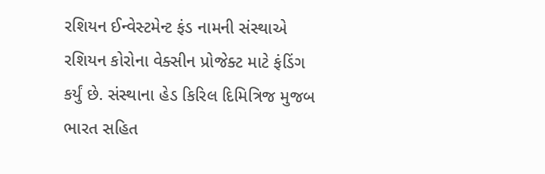રશિયન ઈન્વેસ્ટમેન્ટ ફંડ નામની સંસ્થાએ રશિયન કોરોના વેક્સીન પ્રોજેક્ટ માટે ફંડિંગ કર્યું છે. સંસ્થાના હેડ કિરિલ દિમિત્રિજ મુજબ ભારત સહિત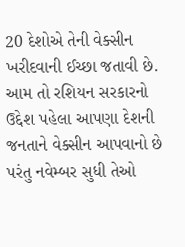20 દેશોએ તેની વેક્સીન ખરીદવાની ઈચ્છા જતાવી છે. આમ તો રશિયન સરકારનો ઉદ્દેશ પહેલા આપણા દેશની જનતાને વેક્સીન આપવાનો છે પરંતુ નવેમ્બર સુધી તેઓ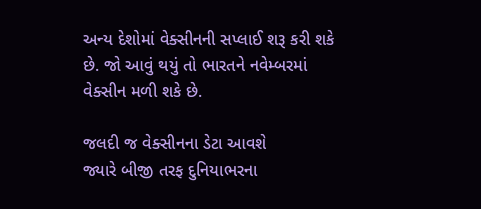અન્ય દેશોમાં વેક્સીનની સપ્લાઈ શરૂ કરી શકે છે. જો આવું થયું તો ભારતને નવેમ્બરમાં વેક્સીન મળી શકે છે.

જલદી જ વેક્સીનના ડેટા આવશે
જ્યારે બીજી તરફ દુનિયાભરના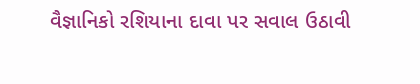વૈજ્ઞાનિકો રશિયાના દાવા પર સવાલ ઉઠાવી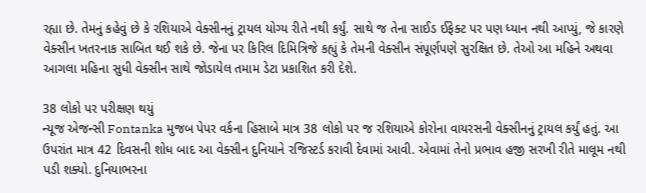રહ્યા છે. તેમનું કહેવું છે કે રશિયાએ વેક્સીનનું ટ્રાયલ યોગ્ય રીતે નથી કર્યું. સાથે જ તેના સાઈડ ઈફેક્ટ પર પણ ધ્યાન નથી આપ્યું, જે કારણે વેક્સીન ખતરનાક સાબિત થઈ શકે છે. જેના પર કિરિલ દિમિત્રિજે કહ્યું કે તેમની વેક્સીન સંપૂર્ણપણે સુરક્ષિત છે. તેઓ આ મહિને અથવા આગલા મહિના સુધી વેક્સીન સાથે જોડાયેલ તમામ ડેટા પ્રકાશિત કરી દેશે.

38 લોકો પર પરીક્ષણ થયું
ન્યૂજ એજન્સી Fontanka મુજબ પેપર વર્કના હિસાબે માત્ર 38 લોકો પર જ રશિયાએ કોરોના વાયરસની વેક્સીનનું ટ્રાયલ કર્યું હતું. આ ઉપરાંત માત્ર 42 દિવસની શોધ બાદ આ વેક્સીન દુનિયાને રજિસ્ટર્ડ કરાવી દેવામાં આવી. એવામાં તેનો પ્રભાવ હજી સરખી રીતે માલૂમ નથી પડી શક્યો. દુનિયાભરના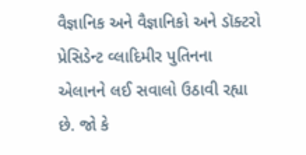વૈજ્ઞાનિક અને વૈજ્ઞાનિકો અને ડૉક્ટરો પ્રેસિડેન્ટ વ્લાદિમીર પુતિનના એલાનને લઈ સવાલો ઉઠાવી રહ્યા છે. જો કે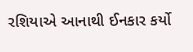રશિયાએ આનાથી ઈનકાર કર્યો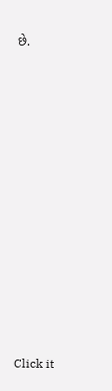છે.












Click it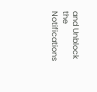and Unblock the Notifications